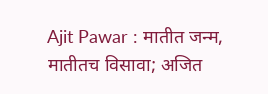Ajit Pawar : मातीत जन्म, मातीतच विसावा; अजित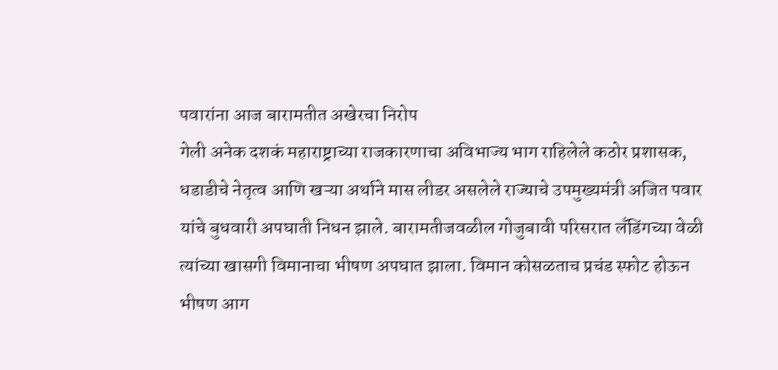पवारांना आज बारामतीत अखेरचा निरोप
गेली अनेक दशकं महाराष्ट्राच्या राजकारणाचा अविभाज्य भाग राहिलेले कठोर प्रशासक, धडाडीचे नेतृत्व आणि खऱ्या अर्थाने मास लीडर असलेले राज्याचे उपमुख्यमंत्री अजित पवार यांचे बुधवारी अपघाती निधन झाले. बारामतीजवळील गोजुबावी परिसरात लँडिंगच्या वेळी त्यांच्या खासगी विमानाचा भीषण अपघात झाला. विमान कोसळताच प्रचंड स्फोट होऊन भीषण आग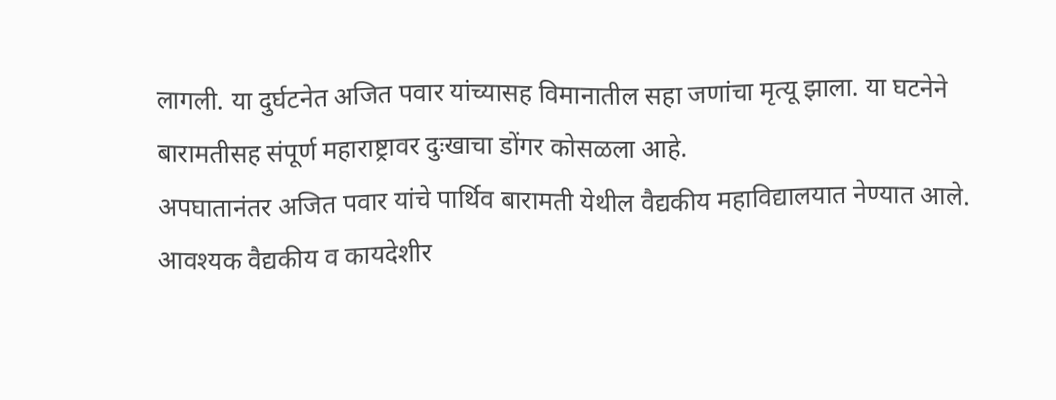लागली. या दुर्घटनेत अजित पवार यांच्यासह विमानातील सहा जणांचा मृत्यू झाला. या घटनेने बारामतीसह संपूर्ण महाराष्ट्रावर दुःखाचा डोंगर कोसळला आहे.
अपघातानंतर अजित पवार यांचे पार्थिव बारामती येथील वैद्यकीय महाविद्यालयात नेण्यात आले. आवश्यक वैद्यकीय व कायदेशीर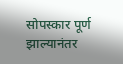सोपस्कार पूर्ण झाल्यानंतर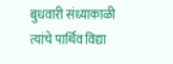बुधवारी संध्याकाळी त्यांचे पार्थिव विद्या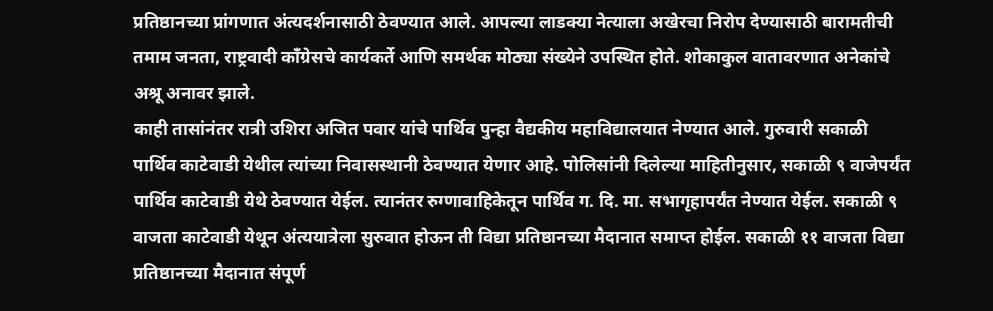प्रतिष्ठानच्या प्रांगणात अंत्यदर्शनासाठी ठेवण्यात आले. आपल्या लाडक्या नेत्याला अखेरचा निरोप देण्यासाठी बारामतीची तमाम जनता, राष्ट्रवादी काँग्रेसचे कार्यकर्ते आणि समर्थक मोठ्या संख्येने उपस्थित होते. शोकाकुल वातावरणात अनेकांचे अश्रू अनावर झाले.
काही तासांनंतर रात्री उशिरा अजित पवार यांचे पार्थिव पुन्हा वैद्यकीय महाविद्यालयात नेण्यात आले. गुरुवारी सकाळी पार्थिव काटेवाडी येथील त्यांच्या निवासस्थानी ठेवण्यात येणार आहे. पोलिसांनी दिलेल्या माहितीनुसार, सकाळी ९ वाजेपर्यंत पार्थिव काटेवाडी येथे ठेवण्यात येईल. त्यानंतर रुग्णावाहिकेतून पार्थिव ग. दि. मा. सभागृहापर्यंत नेण्यात येईल. सकाळी ९ वाजता काटेवाडी येथून अंत्ययात्रेला सुरुवात होऊन ती विद्या प्रतिष्ठानच्या मैदानात समाप्त होईल. सकाळी ११ वाजता विद्या प्रतिष्ठानच्या मैदानात संपूर्ण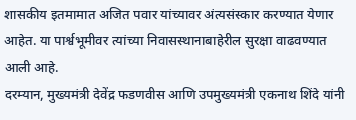शासकीय इतमामात अजित पवार यांच्यावर अंत्यसंस्कार करण्यात येणार आहेत. या पार्श्वभूमीवर त्यांच्या निवासस्थानाबाहेरील सुरक्षा वाढवण्यात आली आहे.
दरम्यान, मुख्यमंत्री देवेंद्र फडणवीस आणि उपमुख्यमंत्री एकनाथ शिंदे यांनी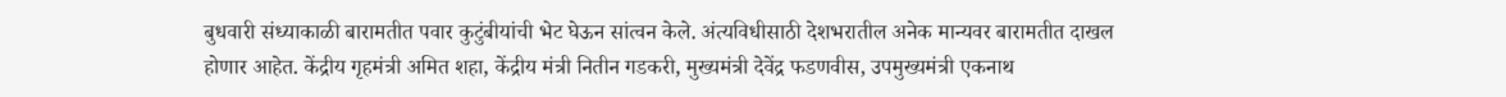बुधवारी संध्याकाळी बारामतीत पवार कुटुंबीयांची भेट घेऊन सांत्वन केले. अंत्यविधीसाठी देशभरातील अनेक मान्यवर बारामतीत दाखल होणार आहेत. केंद्रीय गृहमंत्री अमित शहा, केंद्रीय मंत्री नितीन गडकरी, मुख्यमंत्री देवेंद्र फडणवीस, उपमुख्यमंत्री एकनाथ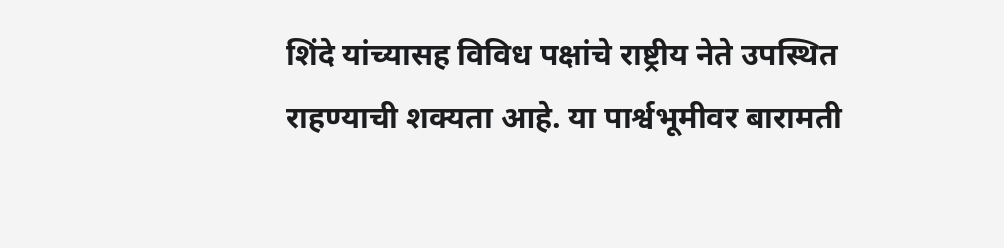शिंदे यांच्यासह विविध पक्षांचे राष्ट्रीय नेते उपस्थित राहण्याची शक्यता आहे. या पार्श्वभूमीवर बारामती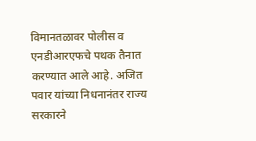विमानतळावर पोलीस व एनडीआरएफचे पथक तैनात करण्यात आले आहे. अजित पवार यांच्या निधनानंतर राज्य सरकारने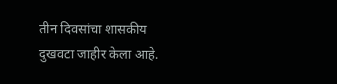तीन दिवसांचा शासकीय दुखवटा जाहीर केला आहे.